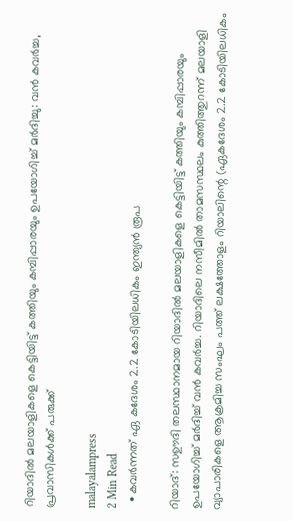റിയാദിൽ മലയാളികളെ കെട്ടിയിട്ട് കത്തിയും കമ്പിപ്പാരയും ഉപയോഗിച്ച് മർദിച്ചു: വൻ കവർച്ച, പ്രവാസികൾക്ക് പരുക്ക്

malayalampress
2 Min Read
  • കവർന്നത് ഏ കദേശം 2.2 കോടിയിലധികം ഇന്ത്യൻ രൂപ

റിയാദ്: സഊദി തലസ്ഥാനമായ റിയാദിൽ മലയാളികളെ കെട്ടിയിട്ട് കത്തിയും കമ്പിപ്പാരയും ഉപയോഗിച്ച് മർദിച്ച് വൻ കവർച്ച. റിയാദിലെ നസീമിൽ താമസസ്ഥലം കുത്തിത്തുറന്ന് മലയാളി വ്യാപാരികളെ ആക്രമിച്ച സംഘം പത്ത് ലക്ഷത്തോളം റിയാലിന്റെ (ഏകദേശം 2.2 കോടിയിലധികം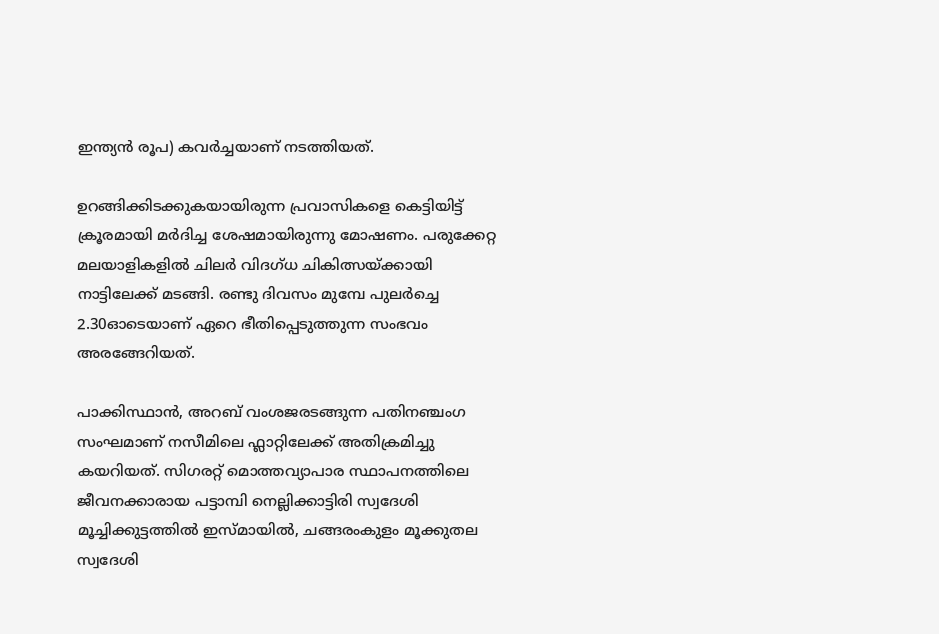ഇന്ത്യൻ രൂപ) കവർച്ചയാണ് നടത്തിയത്.

ഉറങ്ങിക്കിടക്കുകയായിരുന്ന പ്രവാസികളെ കെട്ടിയിട്ട് ക്രൂരമായി മർദിച്ച ശേഷമായിരുന്നു മോഷണം. പരുക്കേറ്റ മലയാളികളിൽ ചിലർ വിദഗ്ധ ചികിത്സയ്ക്കായി നാട്ടിലേക്ക് മടങ്ങി. രണ്ടു ദിവസം മുമ്പേ പുലർച്ചെ 2.30ഓടെയാണ് ഏറെ ഭീതിപ്പെടുത്തുന്ന സംഭവം അരങ്ങേറിയത്.

പാക്കിസ്ഥാൻ, അറബ് വംശജരടങ്ങുന്ന പതിനഞ്ചംഗ സംഘമാണ് നസീമിലെ ഫ്ലാറ്റിലേക്ക് അതിക്രമിച്ചു കയറിയത്. സിഗരറ്റ് മൊത്തവ്യാപാര സ്ഥാപനത്തിലെ ജീവനക്കാരായ പട്ടാമ്പി നെല്ലിക്കാട്ടിരി സ്വദേശി മൂച്ചിക്കുട്ടത്തിൽ ഇസ്മായിൽ, ചങ്ങരംകുളം മൂക്കുതല സ്വദേശി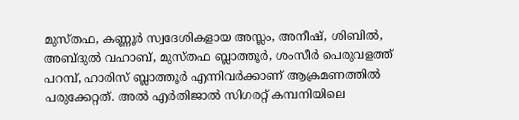മുസ്തഫ, കണ്ണൂർ സ്വദേശികളായ അസ്ലം, അനീഷ്, ശിബിൽ, അബ്ദുൽ വഹാബ്, മുസ്തഫ ബ്ലാത്തൂർ, ശംസീർ പെരുവളത്ത് പറമ്പ്, ഹാരിസ് ബ്ലാത്തൂർ എന്നിവർക്കാണ് ആക്രമണത്തിൽ പരുക്കേറ്റത്. അൽ എർതിജാൽ സിഗരറ്റ് കമ്പനിയിലെ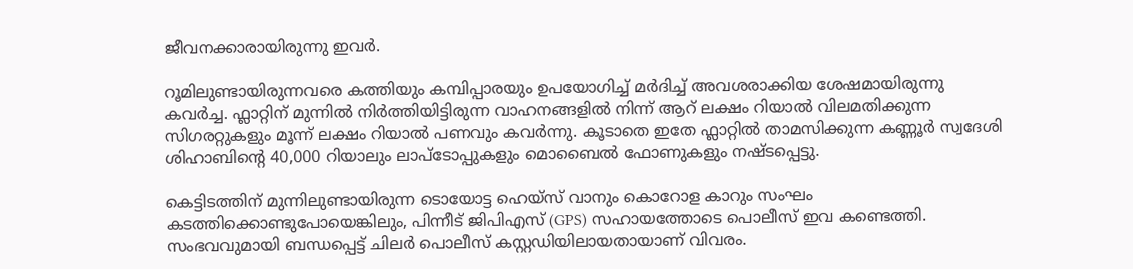ജീവനക്കാരായിരുന്നു ഇവർ.

റൂമിലുണ്ടായിരുന്നവരെ കത്തിയും കമ്പിപ്പാരയും ഉപയോഗിച്ച് മർദിച്ച് അവശരാക്കിയ ശേഷമായിരുന്നു കവർച്ച. ഫ്ലാറ്റിന് മുന്നിൽ നിർത്തിയിട്ടിരുന്ന വാഹനങ്ങളിൽ നിന്ന് ആറ് ലക്ഷം റിയാൽ വിലമതിക്കുന്ന സിഗരറ്റുകളും മൂന്ന് ലക്ഷം റിയാൽ പണവും കവർന്നു. കൂടാതെ ഇതേ ഫ്ലാറ്റിൽ താമസിക്കുന്ന കണ്ണൂർ സ്വദേശി ശിഹാബിന്റെ 40,000 റിയാലും ലാപ്‌ടോപ്പുകളും മൊബൈൽ ഫോണുകളും നഷ്ടപ്പെട്ടു.

കെട്ടിടത്തിന് മുന്നിലുണ്ടായിരുന്ന ടൊയോട്ട ഹെയ്സ് വാനും കൊറോള കാറും സംഘം കടത്തിക്കൊണ്ടുപോയെങ്കിലും, പിന്നീട് ജിപിഎസ് (GPS) സഹായത്തോടെ പൊലീസ് ഇവ കണ്ടെത്തി. സംഭവവുമായി ബന്ധപ്പെട്ട് ചിലർ പൊലീസ് കസ്റ്റഡിയിലായതായാണ് വിവരം.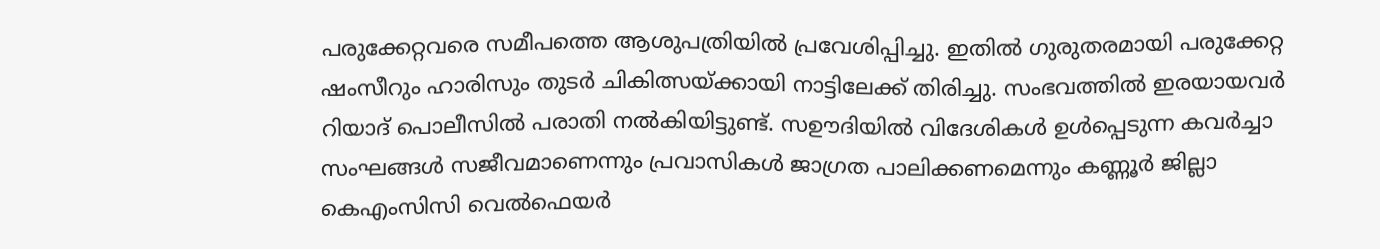പരുക്കേറ്റവരെ സമീപത്തെ ആശുപത്രിയിൽ പ്രവേശിപ്പിച്ചു. ഇതിൽ ഗുരുതരമായി പരുക്കേറ്റ ഷംസീറും ഹാരിസും തുടർ ചികിത്സയ്ക്കായി നാട്ടിലേക്ക് തിരിച്ചു. സംഭവത്തിൽ ഇരയായവർ റിയാദ് പൊലീസിൽ പരാതി നൽകിയിട്ടുണ്ട്. സഊദിയിൽ വിദേശികൾ ഉൾപ്പെടുന്ന കവർച്ചാ സംഘങ്ങൾ സജീവമാണെന്നും പ്രവാസികൾ ജാഗ്രത പാലിക്കണമെന്നും കണ്ണൂർ ജില്ലാ കെഎംസിസി വെൽഫെയർ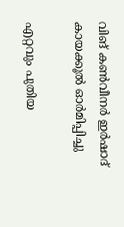വിങ് കൺവീനർ ഇർഷാദ് കായക്കൂൽ ഓർമിപ്പിച്ചു

എറ്റവും പുതിയ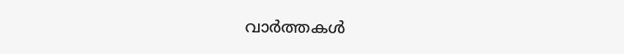വാർത്തകൾ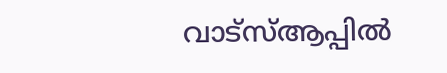വാട്സ്ആപ്പിൽ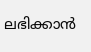ലഭിക്കാൻ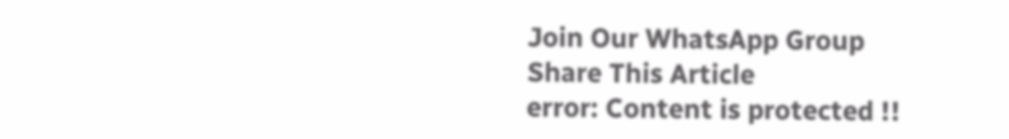Join Our WhatsApp Group
Share This Article
error: Content is protected !!